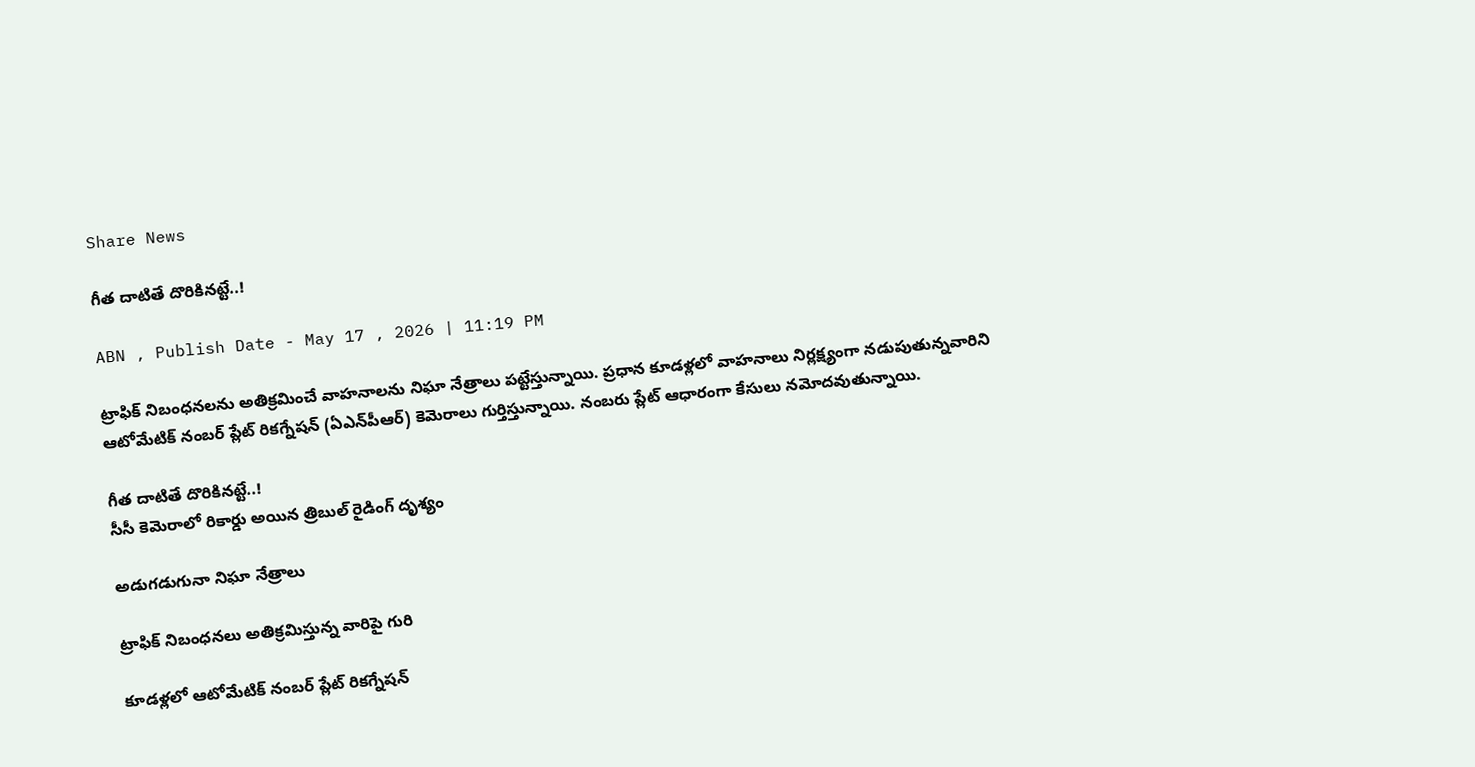Share News

గీత దాటితే దొరికినట్టే..!

ABN , Publish Date - May 17 , 2026 | 11:19 PM

ట్రాఫిక్‌ నిబంధనలను అతిక్రమించే వాహనాలను నిఘా నేత్రాలు పట్టేస్తున్నాయి. ప్రధాన కూడళ్లలో వాహనాలు నిర్లక్ష్యంగా నడుపుతున్నవారిని ఆటోమేటిక్‌ నంబర్‌ ప్లేట్‌ రికగ్నేషన్‌ (ఏఎన్‌పీఆర్‌) కెమెరాలు గుర్తిస్తున్నాయి. నంబరు ప్లేట్‌ ఆధారంగా కేసులు నమోదవుతున్నాయి.

గీత దాటితే దొరికినట్టే..!
సీసీ కెమెరాలో రికార్డు అయిన త్రిబుల్‌ రైడింగ్‌ దృశ్యం

అడుగడుగునా నిఘా నేత్రాలు

ట్రాఫిక్‌ నిబంధనలు అతిక్రమిస్తున్న వారిపై గురి

కూడళ్లలో ఆటోమేటిక్‌ నంబర్‌ ప్లేట్‌ రికగ్నేషన్‌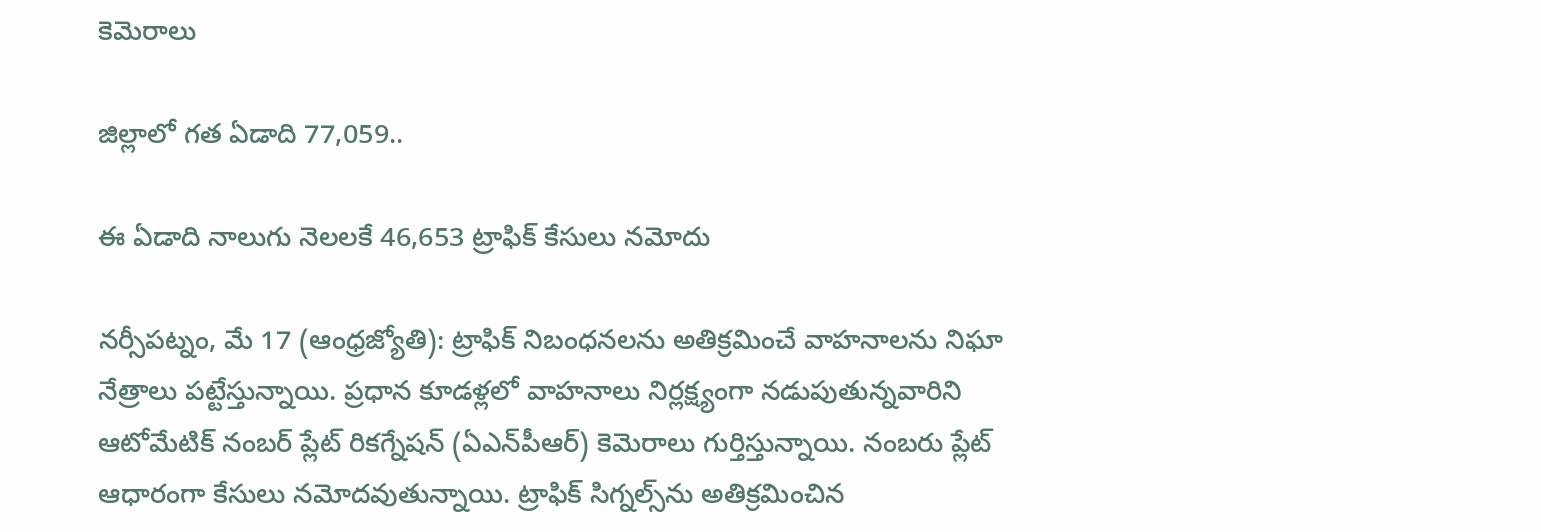కెమెరాలు

జిల్లాలో గత ఏడాది 77,059..

ఈ ఏడాది నాలుగు నెలలకే 46,653 ట్రాఫిక్‌ కేసులు నమోదు

నర్సీపట్నం, మే 17 (ఆంధ్రజ్యోతి): ట్రాఫిక్‌ నిబంధనలను అతిక్రమించే వాహనాలను నిఘా నేత్రాలు పట్టేస్తున్నాయి. ప్రధాన కూడళ్లలో వాహనాలు నిర్లక్ష్యంగా నడుపుతున్నవారిని ఆటోమేటిక్‌ నంబర్‌ ప్లేట్‌ రికగ్నేషన్‌ (ఏఎన్‌పీఆర్‌) కెమెరాలు గుర్తిస్తున్నాయి. నంబరు ప్లేట్‌ ఆధారంగా కేసులు నమోదవుతున్నాయి. ట్రాఫిక్‌ సిగ్నల్స్‌ను అతిక్రమించిన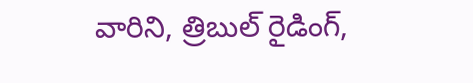వారిని, త్రిబుల్‌ రైడింగ్‌,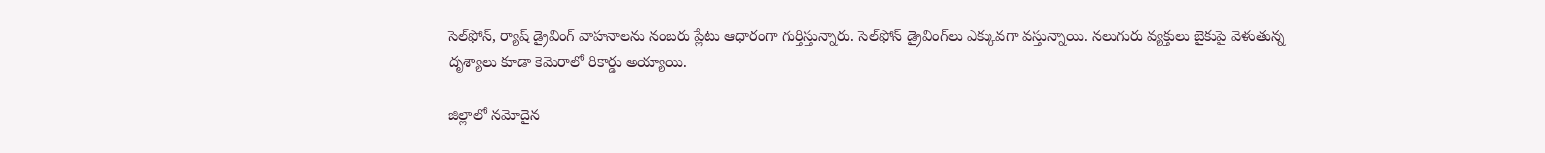సెల్‌ఫోన్‌, ర్యాష్‌ డ్రైవింగ్‌ వాహనాలను నంబరు ప్లేటు ఆధారంగా గుర్తిస్తున్నారు. సెల్‌ఫోన్‌ డ్రైవింగ్‌లు ఎక్కువగా వస్తున్నాయి. నలుగురు వ్యక్తులు బైకుపై వెళుతున్న దృశ్యాలు కూడా కెమెరాలో రికార్డు అయ్యాయి.

జిల్లాలో నమోదైన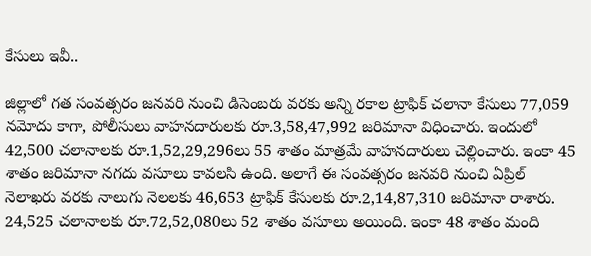కేసులు ఇవీ..

జిల్లాలో గత సంవత్సరం జనవరి నుంచి డిసెంబరు వరకు అన్ని రకాల ట్రాఫిక్‌ చలానా కేసులు 77,059 నమోదు కాగా, పోలీసులు వాహనదారులకు రూ.3,58,47,992 జరిమానా విధించారు. ఇందులో 42,500 చలానాలకు రూ.1,52,29,296లు 55 శాతం మాత్రమే వాహనదారులు చెల్లించారు. ఇంకా 45 శాతం జరిమానా నగదు వసూలు కావలసి ఉంది. అలాగే ఈ సంవత్సరం జనవరి నుంచి ఏప్రిల్‌ నెలాఖరు వరకు నాలుగు నెలలకు 46,653 ట్రాఫిక్‌ కేసులకు రూ.2,14,87,310 జరిమానా రాశారు. 24,525 చలానాలకు రూ.72,52,080లు 52 శాతం వసూలు అయింది. ఇంకా 48 శాతం మంది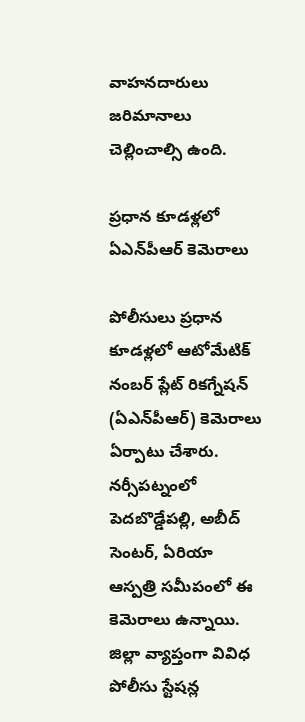వాహనదారులు జరిమానాలు చెల్లించాల్సి ఉంది.

ప్రధాన కూడళ్లలో ఏఎన్‌పీఆర్‌ కెమెరాలు

పోలీసులు ప్రధాన కూడళ్లలో ఆటోమేటిక్‌ నంబర్‌ ప్లేట్‌ రికగ్నేషన్‌ (ఏఎన్‌పీఆర్‌) కెమెరాలు ఏర్పాటు చేశారు. నర్సీపట్నంలో పెదబొడ్డేపల్లి, అబీద్‌ సెంటర్‌, ఏరియా ఆస్పత్రి సమీపంలో ఈ కెమెరాలు ఉన్నాయి. జిల్లా వ్యాప్తంగా వివిధ పోలీసు స్టేషన్ల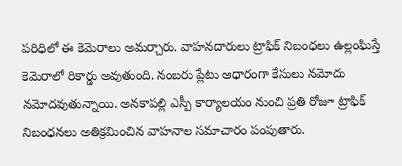పరిధిలో ఈ కెమెరాలు అమర్చారు. వాహనదారులు ట్రాఫిక్‌ నిబంధలు ఉల్లంఘిస్తే కెమెరాలో రికార్డు అవుతుంది. నంబరు ప్లేటు ఆధారంగా కేసులు నమోదు నమోదవుతున్నాయి. అనకాపల్లి ఎస్పీ కార్యాలయం నుంచి ప్రతి రోజూ ట్రాఫిక్‌ నిబంధనలు అతిక్రమించిన వాహనాల సమాచారం పంపుతారు.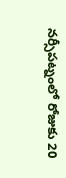నర్సీపట్నంలో రోజుకు 20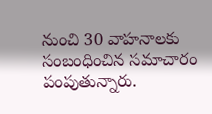నుంచి 30 వాహనాలకు సంబంధించిన సమాచారం పంపుతున్నారు.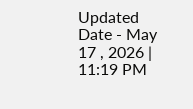Updated Date - May 17 , 2026 | 11:19 PM